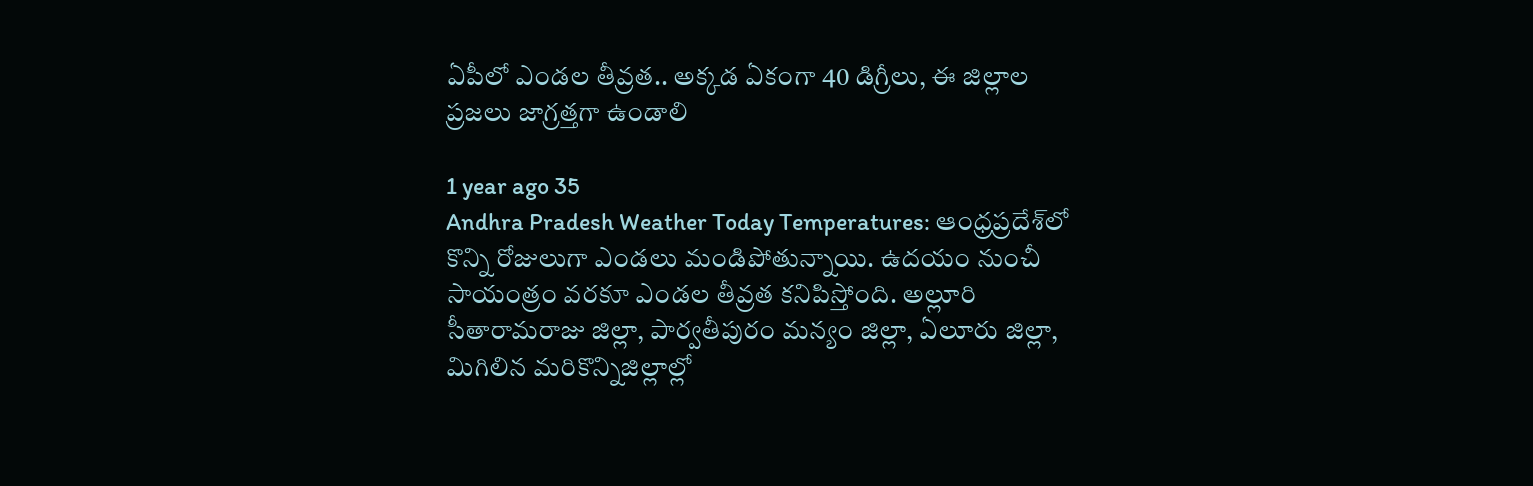ఏపీలో ఎండల తీవ్రత.. అక్కడ ఏకంగా 40 డిగ్రీలు, ఈ జిల్లాల ప్రజలు జాగ్రత్తగా ఉండాలి

1 year ago 35
Andhra Pradesh Weather Today Temperatures: ఆంధ్రప్రదేశ్‌లో కొన్ని రోజులుగా ఎండలు మండిపోతున్నాయి. ఉదయం నుంచీ సాయంత్రం వరకూ ఎండల తీవ్రత కనిపిస్తోంది. అల్లూరి సీతారామరాజు జిల్లా, పార్వతీపురం మన్యం జిల్లా, ఏలూరు జిల్లా, మిగిలిన మరికొన్నిజిల్లాల్లో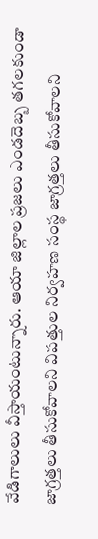వేడిగాలులు వీస్తాయంటున్నారు. ఆయా జిల్లాల ప్రజలు ఎండదెబ్బ తగలకుండా జాగ్రత్తలు తీసుకోవాలని విపత్తుల నిర్వహణ సంస్థ జాగ్రత్తలు తీసుకోవాలని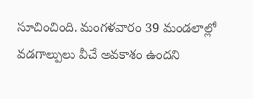సూచించింది. మంగళవారం 39 మండలాల్లో వడగాల్పులు వీచే అవకాశం ఉందని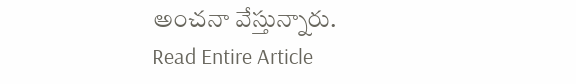అంచనా వేస్తున్నారు.
Read Entire Article